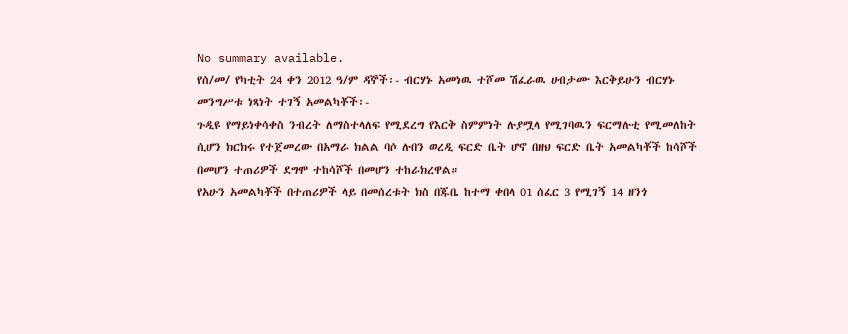No summary available.
የሰ/መ/ የካቲት 24 ቀን 2012 ዓ/ም ዳኞች፡- ብርሃኑ አመነዉ ተሾመ ሽፈራዉ ሀብታሙ እርቅይሁን ብርሃኑ መንግሥቱ ነጻነት ተገኝ አመልካቾች፡-
ጉዲዩ የማይነቀሳቀስ ንብረት ለማስተላለፍ የሚደረግ የእርቅ ስምምነት ሉያሟላ የሚገባዉን ፍርማሉቲ የሚመለከት ሲሆን ክርክሩ የተጀመረው በአማራ ክልል ባሶ ሉበን ወረዲ ፍርድ ቤት ሆኖ በዘህ ፍርድ ቤት አመልካቾች ከሳሾች በመሆን ተጠሪዎች ደግሞ ተከሳሾች በመሆን ተከራክረዋል።
የአሁን አመልካቾች በተጠሪዎች ላይ በመሰረቱት ክስ በጁቤ ከተማ ቀበላ 01 ሰፈር 3 የሚገኝ 14 ዘንጎ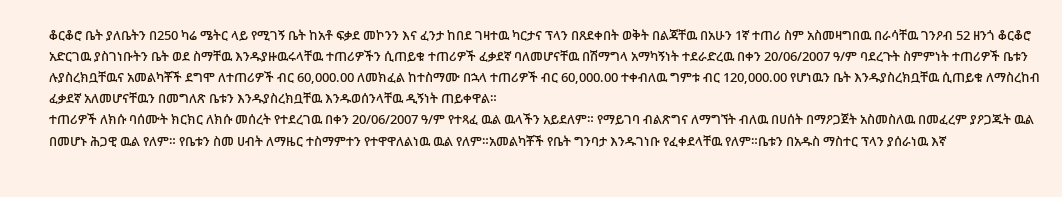ቆርቆሮ ቤት ያለቤትን በ250 ካሬ ሜትር ላይ የሚገኝ ቤት ከአቶ ፍቃደ መኮንን እና ፈንታ ከበደ ገዛተዉ ካርታና ፕላን በጸደቀበት ወቅት በልጃቸዉ በአሁን 1ኛ ተጠሪ ስም አስመዛግበዉ በራሳቸዉ ገንዖብ 52 ዘንጎ ቆርቆሮ አድርገዉ ያስገነቡትን ቤት ወደ ስማቸዉ እንዱያዙዉሩላቸዉ ተጠሪዎችን ሲጠይቁ ተጠሪዎች ፈቃደኛ ባለመሆናቸዉ በሽማግላ አማካኝነት ተደራድረዉ በቀን 20/06/2007 ዓ/ም ባደረጉት ስምምነት ተጠሪዎች ቤቱን ሉያስረክቧቸዉና አመልካቾች ደግሞ ለተጠሪዎች ብር 60,000.00 ለመክፈል ከተስማሙ በኋላ ተጠሪዎች ብር 60,000.00 ተቀብለዉ ግምቱ ብር 120,000.00 የሆነዉን ቤት እንዱያስረክቧቸዉ ሲጠይቁ ለማስረከብ ፈቃደኛ አለመሆናቸዉን በመግለጽ ቤቱን እንዱያስረክቧቸዉ እንዱወሰንላቸዉ ዲኝነት ጠይቀዋል።
ተጠሪዎች ለክሱ ባሰሙት ክርክር ለክሱ መሰረት የተደረገዉ በቀን 20/06/2007 ዓ/ም የተጻፈ ዉል ዉላችን አይደለም። የማይገባ ብልጽግና ለማግኘት ብለዉ በሀሰት በማዖጋጀት አስመስለዉ በመፈረም ያዖጋጁት ዉል በመሆኑ ሕጋዊ ዉል የለም። የቤቱን ስመ ሀብት ለማዜር ተስማምተን የተዋዋለልነዉ ዉል የለም።አመልካቾች የቤት ግንባታ እንዱገነቡ የፈቀደላቸዉ የለም።ቤቱን በአዱስ ማስተር ፕላን ያሰራነዉ እኛ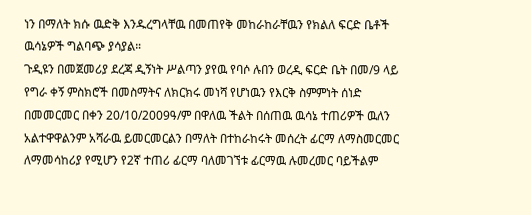ነን በማለት ክሱ ዉድቅ እንዱረግላቸዉ በመጠየቅ መከራከራቸዉን የክልለ ፍርድ ቤቶች ዉሳኔዎች ግልባጭ ያሳያል።
ጉዲዩን በመጀመሪያ ደረጃ ዲኝነት ሥልጣን ያየዉ የባሶ ሉበን ወረዲ ፍርድ ቤት በመ/9 ላይ የግራ ቀኝ ምስክሮች በመስማትና ለክርክሩ መነሻ የሆነዉን የእርቅ ስምምነት ሰነድ በመመርመር በቀን 20/10/2009ዓ/ም በዋለዉ ችልት በሰጠዉ ዉሳኔ ተጠሪዎች ዉለን አልተዋዋልንም አሻራዉ ይመርመርልን በማለት በተከራከሩት መሰረት ፊርማ ለማስመርመር ለማመሳከሪያ የሚሆን የ2ኛ ተጠሪ ፊርማ ባለመገኘቱ ፊርማዉ ሉመረመር ባይችልም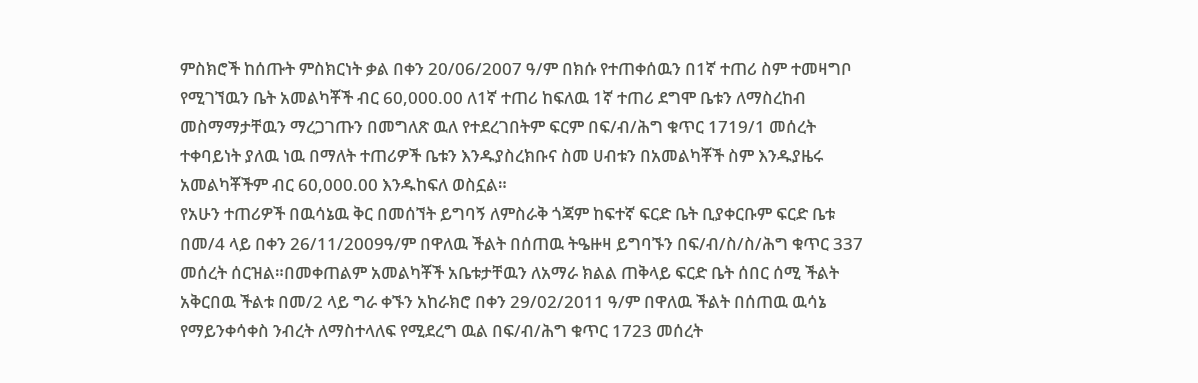ምስክሮች ከሰጡት ምስክርነት ቃል በቀን 20/06/2007 ዓ/ም በክሱ የተጠቀሰዉን በ1ኛ ተጠሪ ስም ተመዛግቦ የሚገኘዉን ቤት አመልካቾች ብር 60,000.00 ለ1ኛ ተጠሪ ከፍለዉ 1ኛ ተጠሪ ደግሞ ቤቱን ለማስረከብ መስማማታቸዉን ማረጋገጡን በመግለጽ ዉለ የተደረገበትም ፍርም በፍ/ብ/ሕግ ቁጥር 1719/1 መሰረት ተቀባይነት ያለዉ ነዉ በማለት ተጠሪዎች ቤቱን እንዱያስረክቡና ስመ ሀብቱን በአመልካቾች ስም እንዱያዜሩ አመልካቾችም ብር 60,000.00 እንዱከፍለ ወስኗል።
የአሁን ተጠሪዎች በዉሳኔዉ ቅር በመሰኘት ይግባኝ ለምስራቅ ጎጃም ከፍተኛ ፍርድ ቤት ቢያቀርቡም ፍርድ ቤቱ በመ/4 ላይ በቀን 26/11/2009ዓ/ም በዋለዉ ችልት በሰጠዉ ትዔዙዛ ይግባኙን በፍ/ብ/ስ/ስ/ሕግ ቁጥር 337 መሰረት ሰርዝል።በመቀጠልም አመልካቾች አቤቱታቸዉን ለአማራ ክልል ጠቅላይ ፍርድ ቤት ሰበር ሰሚ ችልት አቅርበዉ ችልቱ በመ/2 ላይ ግራ ቀኙን አከራክሮ በቀን 29/02/2011 ዓ/ም በዋለዉ ችልት በሰጠዉ ዉሳኔ የማይንቀሳቀስ ንብረት ለማስተላለፍ የሚደረግ ዉል በፍ/ብ/ሕግ ቁጥር 1723 መሰረት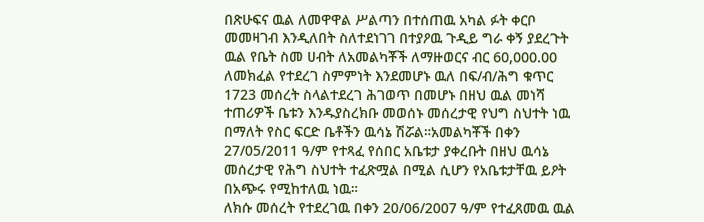በጽሁፍና ዉል ለመዋዋል ሥልጣን በተሰጠዉ አካል ፉት ቀርቦ መመዛገብ እንዲለበት ስለተደነገገ በተያዖዉ ጉዲይ ግራ ቀኝ ያደረጉት ዉል የቤት ስመ ሀብት ለአመልካቾች ለማዙወርና ብር 60,000.00 ለመክፈል የተደረገ ስምምነት እንደመሆኑ ዉለ በፍ/ብ/ሕግ ቁጥር 1723 መሰረት ስላልተደረገ ሕገወጥ በመሆኑ በዘህ ዉል መነሻ ተጠሪዎች ቤቱን እንዱያስረክቡ መወሰኑ መሰረታዊ የህግ ስህተት ነዉ በማለት የስር ፍርድ ቤቶችን ዉሳኔ ሽሯል።አመልካቾች በቀን 27/05/2011 ዓ/ም የተጻፈ የሰበር አቤቱታ ያቀረቡት በዘህ ዉሳኔ መሰረታዊ የሕግ ስህተት ተፈጽሟል በሚል ሲሆን የአቤቱታቸዉ ይዖት በአጭሩ የሚከተለዉ ነዉ።
ለክሱ መሰረት የተደረገዉ በቀን 20/06/2007 ዓ/ም የተፈጸመዉ ዉል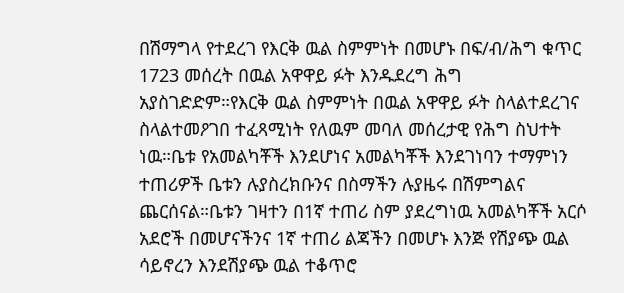በሽማግላ የተደረገ የእርቅ ዉል ስምምነት በመሆኑ በፍ/ብ/ሕግ ቁጥር 1723 መሰረት በዉል አዋዋይ ፉት እንዱደረግ ሕግ አያስገድድም።የእርቅ ዉል ስምምነት በዉል አዋዋይ ፉት ስላልተደረገና ስላልተመዖገበ ተፈጻሚነት የለዉም መባለ መሰረታዊ የሕግ ስህተት ነዉ።ቤቱ የአመልካቾች እንደሆነና አመልካቾች እንደገነባን ተማምነን ተጠሪዎች ቤቱን ሉያስረክቡንና በስማችን ሉያዜሩ በሽምግልና ጨርሰናል።ቤቱን ገዛተን በ1ኛ ተጠሪ ስም ያደረግነዉ አመልካቾች አርሶ አደሮች በመሆናችንና 1ኛ ተጠሪ ልጃችን በመሆኑ እንጅ የሽያጭ ዉል ሳይኖረን እንደሽያጭ ዉል ተቆጥሮ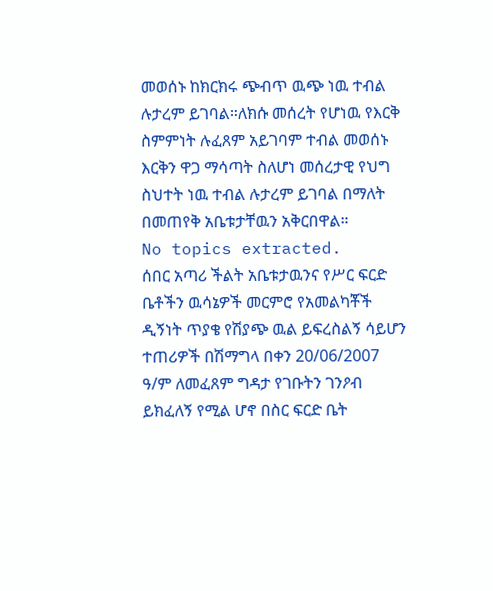መወሰኑ ከክርክሩ ጭብጥ ዉጭ ነዉ ተብል ሉታረም ይገባል።ለክሱ መሰረት የሆነዉ የእርቅ ስምምነት ሉፈጸም አይገባም ተብል መወሰኑ እርቅን ዋጋ ማሳጣት ስለሆነ መሰረታዊ የህግ ስህተት ነዉ ተብል ሉታረም ይገባል በማለት በመጠየቅ አቤቱታቸዉን አቅርበዋል።
No topics extracted.
ሰበር አጣሪ ችልት አቤቱታዉንና የሥር ፍርድ ቤቶችን ዉሳኔዎች መርምሮ የአመልካቾች ዲኝነት ጥያቄ የሽያጭ ዉል ይፍረስልኝ ሳይሆን ተጠሪዎች በሽማግላ በቀን 20/06/2007 ዓ/ም ለመፈጸም ግዳታ የገቡትን ገንዖብ ይክፈለኝ የሚል ሆኖ በስር ፍርድ ቤት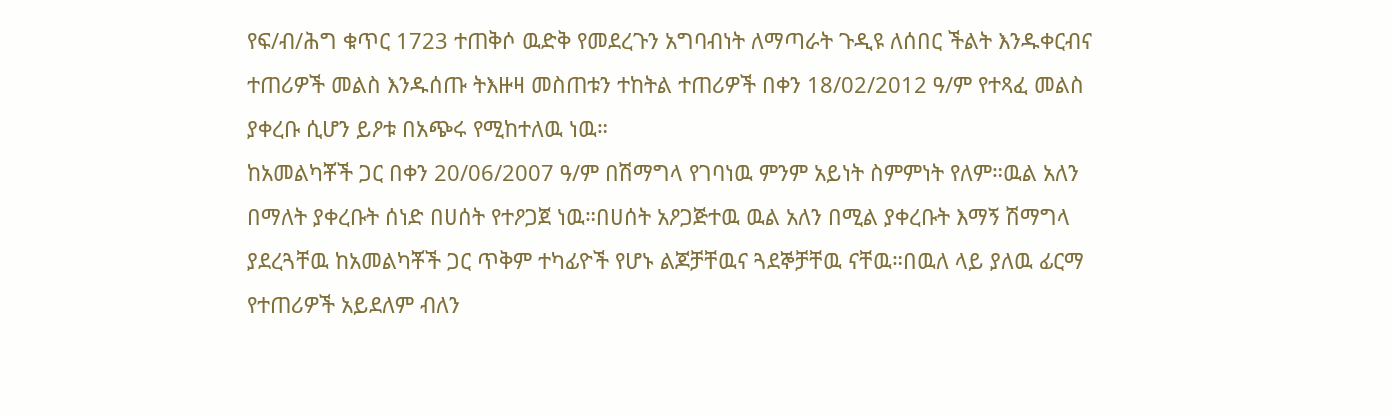የፍ/ብ/ሕግ ቁጥር 1723 ተጠቅሶ ዉድቅ የመደረጉን አግባብነት ለማጣራት ጉዲዩ ለሰበር ችልት እንዱቀርብና ተጠሪዎች መልስ እንዱሰጡ ትእዙዛ መስጠቱን ተከትል ተጠሪዎች በቀን 18/02/2012 ዓ/ም የተጻፈ መልስ ያቀረቡ ሲሆን ይዖቱ በአጭሩ የሚከተለዉ ነዉ።
ከአመልካቾች ጋር በቀን 20/06/2007 ዓ/ም በሽማግላ የገባነዉ ምንም አይነት ስምምነት የለም።ዉል አለን በማለት ያቀረቡት ሰነድ በሀሰት የተዖጋጀ ነዉ።በሀሰት አዖጋጅተዉ ዉል አለን በሚል ያቀረቡት እማኝ ሽማግላ ያደረጓቸዉ ከአመልካቾች ጋር ጥቅም ተካፊዮች የሆኑ ልጆቻቸዉና ጓደኞቻቸዉ ናቸዉ።በዉለ ላይ ያለዉ ፊርማ የተጠሪዎች አይደለም ብለን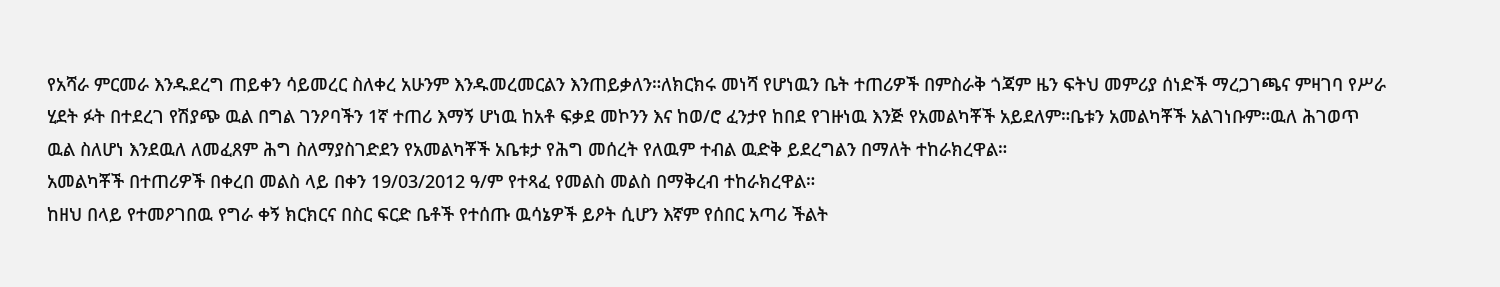የአሻራ ምርመራ እንዱደረግ ጠይቀን ሳይመረር ስለቀረ አሁንም እንዱመረመርልን እንጠይቃለን።ለክርክሩ መነሻ የሆነዉን ቤት ተጠሪዎች በምስራቅ ጎጃም ዜን ፍትህ መምሪያ ሰነድች ማረጋገጫና ምዛገባ የሥራ ሂደት ፉት በተደረገ የሽያጭ ዉል በግል ገንዖባችን 1ኛ ተጠሪ እማኝ ሆነዉ ከአቶ ፍቃደ መኮንን እና ከወ/ሮ ፈንታየ ከበደ የገዙነዉ እንጅ የአመልካቾች አይደለም።ቤቱን አመልካቾች አልገነቡም።ዉለ ሕገወጥ ዉል ስለሆነ እንደዉለ ለመፈጸም ሕግ ስለማያስገድደን የአመልካቾች አቤቱታ የሕግ መሰረት የለዉም ተብል ዉድቅ ይደረግልን በማለት ተከራክረዋል።
አመልካቾች በተጠሪዎች በቀረበ መልስ ላይ በቀን 19/03/2012 ዓ/ም የተጻፈ የመልስ መልስ በማቅረብ ተከራክረዋል።
ከዘህ በላይ የተመዖገበዉ የግራ ቀኝ ክርክርና በስር ፍርድ ቤቶች የተሰጡ ዉሳኔዎች ይዖት ሲሆን እኛም የሰበር አጣሪ ችልት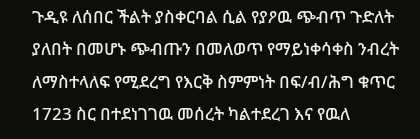ጉዲዩ ለሰበር ችልት ያስቀርባል ሲል የያዖዉ ጭብጥ ጉድለት ያለበት በመሆኑ ጭብጡን በመለወጥ የማይነቀሳቀስ ንብረት ለማስተላለፍ የሚደረግ የእርቅ ስምምነት በፍ/ብ/ሕግ ቁጥር 1723 ስር በተደነገገዉ መሰረት ካልተደረገ እና የዉለ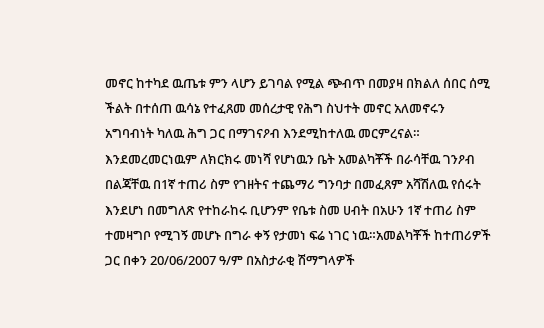መኖር ከተካደ ዉጤቱ ምን ላሆን ይገባል የሚል ጭብጥ በመያዛ በክልለ ሰበር ሰሚ ችልት በተሰጠ ዉሳኔ የተፈጸመ መሰረታዊ የሕግ ስህተት መኖር አለመኖሩን አግባብነት ካለዉ ሕግ ጋር በማገናዖብ እንደሚከተለዉ መርምረናል።
እንደመረመርነዉም ለክርክሩ መነሻ የሆነዉን ቤት አመልካቾች በራሳቸዉ ገንዖብ በልጃቸዉ በ1ኛ ተጠሪ ስም የገዘትና ተጨማሪ ግንባታ በመፈጸም አሻሽለዉ የሰሩት እንደሆነ በመግለጽ የተከራከሩ ቢሆንም የቤቱ ስመ ሀብት በአሁን 1ኛ ተጠሪ ስም ተመዛግቦ የሚገኝ መሆኑ በግራ ቀኝ የታመነ ፍሬ ነገር ነዉ።አመልካቾች ከተጠሪዎች ጋር በቀን 20/06/2007 ዓ/ም በአስታራቂ ሽማግላዎች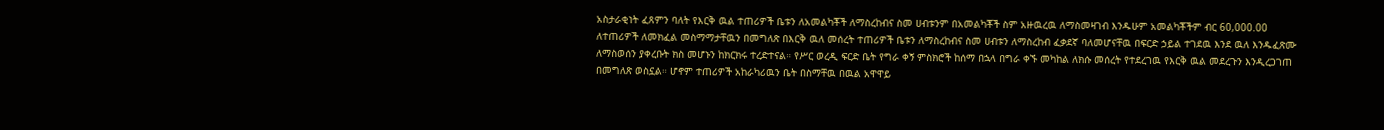አስታራቂነት ፈጸምን ባለት የእርቅ ዉል ተጠሪዎች ቤቱን ለአመልካቾች ለማስረከብና ስመ ሀብቱንም በአመልካቾች ስም አዙዉረዉ ለማስመዛገብ እንዱሁም አመልካቾችም ብር 60,000.00 ለተጠሪዎች ለመክፈል መስማማታቸዉን በመግለጽ በእርቅ ዉለ መሰረት ተጠሪዎች ቤቱን ለማስረከብና ስመ ሀብቱን ለማስረከብ ፈቃደኛ ባለመሆናቸዉ በፍርድ ኃይል ተገደዉ እንደ ዉለ እንዱፈጽሙ ለማስወሰን ያቀረቡት ክስ መሆኑን ከክርክሩ ተረድተናል። የሥር ወረዲ ፍርድ ቤት የግራ ቀኝ ምስክሮች ከሰማ በኋላ በግራ ቀኙ መካከል ለክሱ መሰረት የተደረገዉ የእርቅ ዉል መደረጉን እንዲረጋገጠ በመግለጽ ወስኗል። ሆኖም ተጠሪዎች አከራካሪዉን ቤት በስማቸዉ በዉል አዋዋይ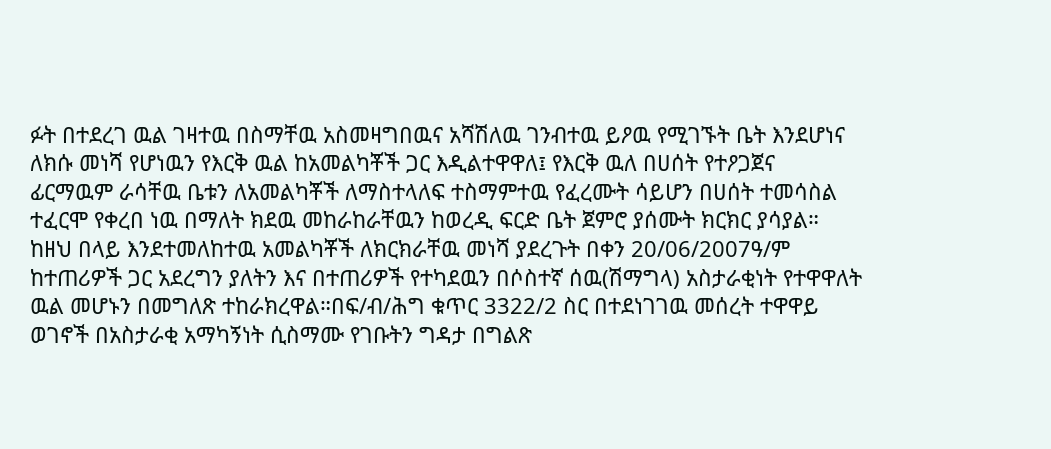ፉት በተደረገ ዉል ገዛተዉ በስማቸዉ አስመዛግበዉና አሻሽለዉ ገንብተዉ ይዖዉ የሚገኙት ቤት እንደሆነና ለክሱ መነሻ የሆነዉን የእርቅ ዉል ከአመልካቾች ጋር እዲልተዋዋለ፤ የእርቅ ዉለ በሀሰት የተዖጋጀና ፊርማዉም ራሳቸዉ ቤቱን ለአመልካቾች ለማስተላለፍ ተስማምተዉ የፈረሙት ሳይሆን በሀሰት ተመሳስል ተፈርሞ የቀረበ ነዉ በማለት ክደዉ መከራከራቸዉን ከወረዲ ፍርድ ቤት ጀምሮ ያሰሙት ክርክር ያሳያል።
ከዘህ በላይ እንደተመለከተዉ አመልካቾች ለክርክራቸዉ መነሻ ያደረጉት በቀን 20/06/2007ዓ/ም ከተጠሪዎች ጋር አደረግን ያለትን እና በተጠሪዎች የተካደዉን በሶስተኛ ሰዉ(ሽማግላ) አስታራቂነት የተዋዋለት ዉል መሆኑን በመግለጽ ተከራክረዋል።በፍ/ብ/ሕግ ቁጥር 3322/2 ስር በተደነገገዉ መሰረት ተዋዋይ ወገኖች በአስታራቂ አማካኝነት ሲስማሙ የገቡትን ግዳታ በግልጽ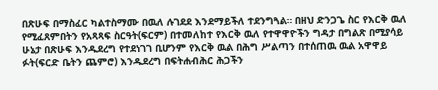በጽሁፍ በማስፈር ካልተስማሙ በዉለ ሉገደደ እንደማይችለ ተደንግጓል። በዘህ ድንጋጌ ስር የእርቅ ዉለ የሚፈጸምበትን የአጻጻፍ ስርዓት(ፍርም) በተመለከተ የእርቅ ዉለ የተዋዋዮችን ግዳታ በግልጽ በሚያሳይ ሁኔታ በጽሁፍ እንዱደረግ የተደነገገ ቢሆንም የእርቅ ዉል በሕግ ሥልጣን በተሰጠዉ ዉል አዋዋይ ፉት(ፍርድ ቤትን ጨምሮ) እንዱደረግ በፍትሐብሕር ሕጋችን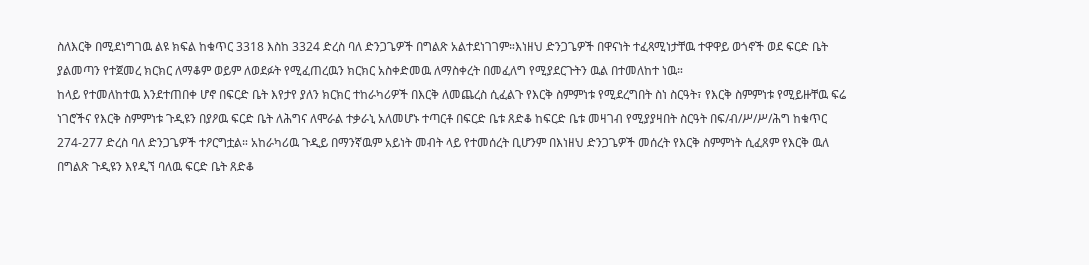ስለእርቅ በሚደነግገዉ ልዩ ክፍል ከቁጥር 3318 እስከ 3324 ድረስ ባለ ድንጋጌዎች በግልጽ አልተደነገገም።እነዘህ ድንጋጌዎች በዋናነት ተፈጻሚነታቸዉ ተዋዋይ ወጎኖች ወደ ፍርድ ቤት ያልመጣን የተጀመረ ክርክር ለማቆም ወይም ለወደፉት የሚፈጠረዉን ክርክር አስቀድመዉ ለማስቀረት በመፈለግ የሚያደርጉትን ዉል በተመለከተ ነዉ።
ከላይ የተመለከተዉ እንደተጠበቀ ሆኖ በፍርድ ቤት እየታየ ያለን ክርክር ተከራካሪዎች በእርቅ ለመጨረስ ሲፈልጉ የእርቅ ስምምነቱ የሚደረግበት ስነ ስርዓት፣ የእርቅ ስምምነቱ የሚይዙቸዉ ፍሬ ነገሮችና የእርቅ ስምምነቱ ጉዲዩን በያዖዉ ፍርድ ቤት ለሕግና ለሞራል ተቃራኒ አለመሆኑ ተጣርቶ በፍርድ ቤቱ ጸድቆ ከፍርድ ቤቱ መዛገብ የሚያያዛበት ስርዓት በፍ/ብ/ሥ/ሥ/ሕግ ከቁጥር 274-277 ድረስ ባለ ድንጋጌዎች ተዖርግቷል። አከራካሪዉ ጉዲይ በማንኛዉም አይነት መብት ላይ የተመሰረት ቢሆንም በእነዘህ ድንጋጌዎች መሰረት የእርቅ ስምምነት ሲፈጸም የእርቅ ዉለ በግልጽ ጉዲዩን እየዲኘ ባለዉ ፍርድ ቤት ጸድቆ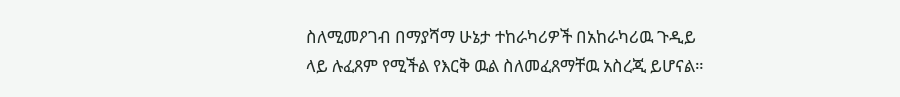ስለሚመዖገብ በማያሻማ ሁኔታ ተከራካሪዎች በአከራካሪዉ ጉዲይ ላይ ሉፈጸም የሚችል የእርቅ ዉል ስለመፈጸማቸዉ አስረጂ ይሆናል።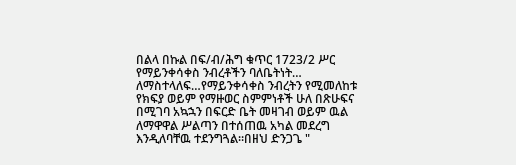በልላ በኩል በፍ/ብ/ሕግ ቁጥር 1723/2 ሥር የማይንቀሳቀስ ንብረቶችን ባለቤትነት… ለማስተላለፍ…የማይንቀሳቀስ ንብረትን የሚመለከቱ የክፍያ ወይም የማዙወር ስምምነቶች ሁለ በጽሁፍና በሚገባ አኳኋን በፍርድ ቤት መዛገብ ወይም ዉል ለማዋዋል ሥልጣን በተሰጠዉ አካል መደረግ እንዲለባቸዉ ተደንግጓል።በዘህ ድንጋጌ "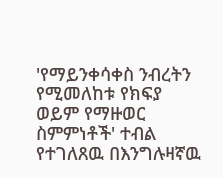'የማይንቀሳቀስ ንብረትን የሚመለከቱ የክፍያ ወይም የማዙወር ስምምነቶች' ተብል የተገለጸዉ በእንግሉዛኛዉ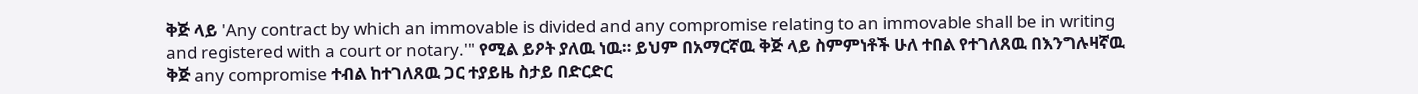ቅጅ ላይ 'Any contract by which an immovable is divided and any compromise relating to an immovable shall be in writing and registered with a court or notary.'" የሚል ይዖት ያለዉ ነዉ። ይህም በአማርኛዉ ቅጅ ላይ ስምምነቶች ሁለ ተበል የተገለጸዉ በእንግሉዛኛዉ ቅጅ any compromise ተብል ከተገለጸዉ ጋር ተያይዜ ስታይ በድርድር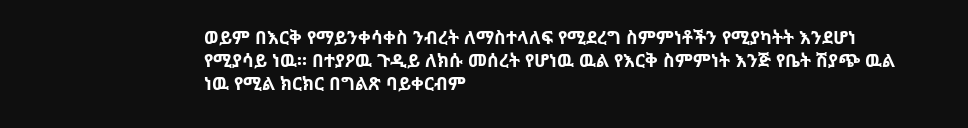ወይም በእርቅ የማይንቀሳቀስ ንብረት ለማስተላለፍ የሚደረግ ስምምነቶችን የሚያካትት እንደሆነ የሚያሳይ ነዉ። በተያዖዉ ጉዲይ ለክሱ መሰረት የሆነዉ ዉል የእርቅ ስምምነት እንጅ የቤት ሽያጭ ዉል ነዉ የሚል ክርክር በግልጽ ባይቀርብም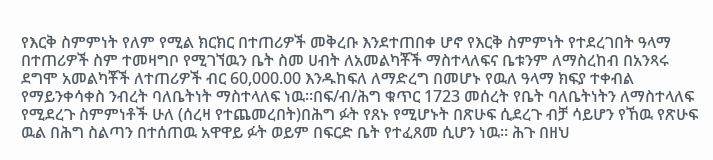የእርቅ ስምምነት የለም የሚል ክርክር በተጠሪዎች መቅረቡ እንደተጠበቀ ሆኖ የእርቅ ስምምነት የተደረገበት ዓላማ በተጠሪዎች ስም ተመዛግቦ የሚገኘዉን ቤት ስመ ሀብት ለአመልካቾች ማስተላለፍና ቤቱንም ለማስረከብ በአንጻሩ ደግሞ አመልካቾች ለተጠሪዎች ብር 60,000.00 እንዱከፍለ ለማድረግ በመሆኑ የዉለ ዓላማ ክፍያ ተቀብል የማይንቀሳቀስ ንብረት ባለቤትነት ማስተላለፍ ነዉ።በፍ/ብ/ሕግ ቁጥር 1723 መሰረት የቤት ባለቤትነትን ለማስተላለፍ የሚደረጉ ስምምነቶች ሁለ (ሰረዛ የተጨመረበት)በሕግ ፉት የጸኑ የሚሆኑት በጽሁፍ ሲደረጉ ብቻ ሳይሆን የኸዉ የጽሁፍ ዉል በሕግ ስልጣን በተሰጠዉ አዋዋይ ፉት ወይም በፍርድ ቤት የተፈጸመ ሲሆን ነዉ። ሕጉ በዘህ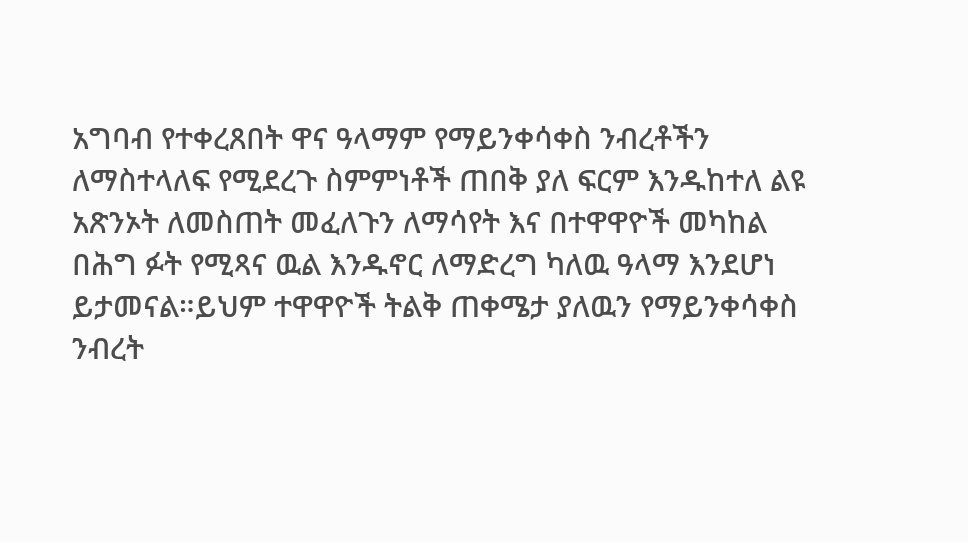አግባብ የተቀረጸበት ዋና ዓላማም የማይንቀሳቀስ ንብረቶችን ለማስተላለፍ የሚደረጉ ስምምነቶች ጠበቅ ያለ ፍርም እንዱከተለ ልዩ አጽንኦት ለመስጠት መፈለጉን ለማሳየት እና በተዋዋዮች መካከል በሕግ ፉት የሚጻና ዉል እንዱኖር ለማድረግ ካለዉ ዓላማ እንደሆነ ይታመናል።ይህም ተዋዋዮች ትልቅ ጠቀሜታ ያለዉን የማይንቀሳቀስ ንብረት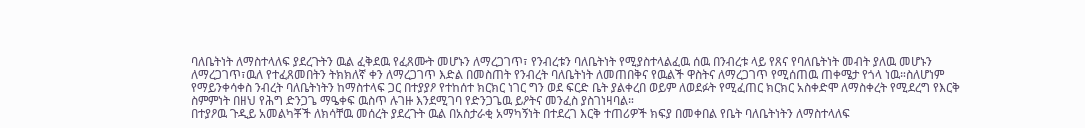ባለቤትነት ለማስተላለፍ ያደረጉትን ዉል ፈቅደዉ የፈጸሙት መሆኑን ለማረጋገጥ፣ የንብረቱን ባለቤትነት የሚያስተላልፈዉ ሰዉ በንብረቱ ላይ የጸና የባለቤትነት መብት ያለዉ መሆኑን ለማረጋገጥ፣ዉለ የተፈጸመበትን ትክክለኛ ቀን ለማረጋገጥ እድል በመስጠት የንብረት ባለቤትነት ለመጠበቅና የዉልች ዋስትና ለማረጋገጥ የሚሰጠዉ ጠቀሜታ የጎላ ነዉ።ስለሆነም የማይንቀሳቀስ ንብረት ባለቤትነትን ከማስተላፍ ጋር በተያያዖ የተከሰተ ክርክር ነገር ግን ወደ ፍርድ ቤት ያልቀረበ ወይም ለወደፉት የሚፈጠር ክርክር አስቀድሞ ለማስቀረት የሚደረግ የእርቅ ስምምነት በዘህ የሕግ ድንጋጌ ማዔቀፍ ዉስጥ ሉገዙ እንደሚገባ የድንጋጌዉ ይዖትና መንፈስ ያስገነዛባል።
በተያዖዉ ጉዲይ አመልካቾች ለክሳቸዉ መሰረት ያደረጉት ዉል በአስታራቂ አማካኝነት በተደረገ እርቅ ተጠሪዎች ክፍያ በመቀበል የቤት ባለቤትነትን ለማስተላለፍ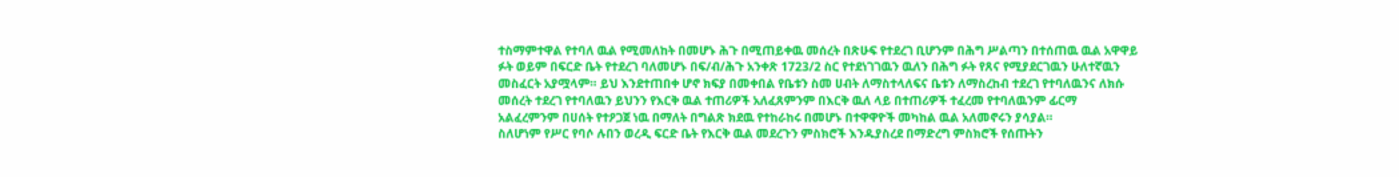ተስማምተዋል የተባለ ዉል የሚመለከት በመሆኑ ሕጉ በሚጠይቀዉ መሰረት በጽሁፍ የተደረገ ቢሆንም በሕግ ሥልጣን በተሰጠዉ ዉል አዋዋይ ፉት ወይም በፍርድ ቤት የተደረገ ባለመሆኑ በፍ/ብ/ሕጉ አንቀጽ 1723/2 ስር የተደነገገዉን ዉለን በሕግ ፉት የጸና የሚያደርገዉን ሁለተኛዉን መስፈርት አያሟላም። ይህ እንደተጠበቀ ሆኖ ክፍያ በመቀበል የቤቱን ስመ ሀብት ለማስተላለፍና ቤቱን ለማስረከብ ተደረገ የተባለዉንና ለክሱ መሰረት ተደረገ የተባለዉን ይህንን የእርቅ ዉል ተጠሪዎች አለፈጸምንም በእርቅ ዉለ ላይ በተጠሪዎች ተፈረመ የተባለዉንም ፊርማ አልፈረምንም በሀሰት የተዖጋጀ ነዉ በማለት በግልጽ ክደዉ የተከራከሩ በመሆኑ በተዋዋዮች መካከል ዉል አለመኖሩን ያሳያል።
ስለሆነም የሥር የባሶ ሉበን ወረዲ ፍርድ ቤት የእርቅ ዉል መደረጉን ምስክሮች እንዱያስረደ በማድረግ ምስክሮች የሰጡትን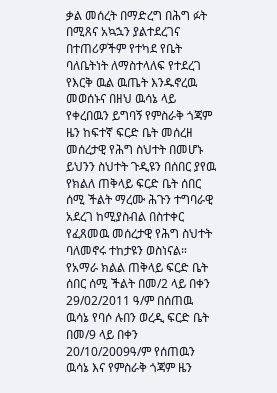ቃል መሰረት በማድረግ በሕግ ፉት በሚጸና አኳኋን ያልተደረገና በተጠሪዎችም የተካደ የቤት ባለቤትነት ለማስተላለፍ የተደረገ የእርቅ ዉል ዉጤት እንዱኖረዉ መወሰኑና በዘህ ዉሳኔ ላይ የቀረበዉን ይግባኝ የምስራቅ ጎጃም ዜን ከፍተኛ ፍርድ ቤት መሰረዘ መሰረታዊ የሕግ ስህተት በመሆኑ ይህንን ስህተት ጉዲዩን በሰበር ያየዉ የክልለ ጠቅላይ ፍርድ ቤት ሰበር ሰሚ ችልት ማረሙ ሕጉን ተግባራዊ አደረገ ከሚያስብል በስተቀር የፈጸመዉ መሰረታዊ የሕግ ስህተት ባለመኖሩ ተከታዩን ወስነናል።
የአማራ ክልል ጠቅላይ ፍርድ ቤት ሰበር ሰሚ ችልት በመ/2 ላይ በቀን 29/02/2011 ዓ/ም በሰጠዉ ዉሳኔ የባሶ ሉበን ወረዲ ፍርድ ቤት በመ/9 ላይ በቀን 20/10/2009ዓ/ም የሰጠዉን ዉሳኔ እና የምስራቅ ጎጃም ዜን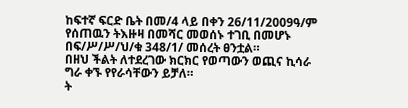ከፍተኛ ፍርድ ቤት በመ/4 ላይ በቀን 26/11/2009ዓ/ም የሰጠዉን ትእዙዛ በመሻር መወሰኑ ተገቢ በመሆኑ በፍ/ሥ/ሥ/ህ/ቁ 348/1/ መሰረት ፀንቷል።
በዘህ ችልት ለተደረገው ክርክር የወጣውን ወጪና ኪሳራ ግራ ቀኙ የየራሳቸውን ይቻለ።
ት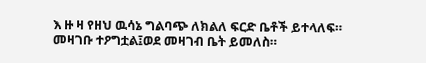እ ዙ ዛ የዘህ ዉሳኔ ግልባጭ ለክልለ ፍርድ ቤቶች ይተላለፍ።
መዛገቡ ተዖግቷል፤ወደ መዛገብ ቤት ይመለስ።